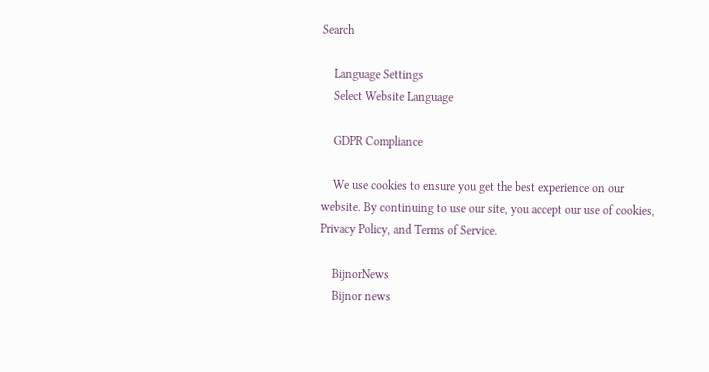Search

    Language Settings
    Select Website Language

    GDPR Compliance

    We use cookies to ensure you get the best experience on our website. By continuing to use our site, you accept our use of cookies, Privacy Policy, and Terms of Service.

    BijnorNews
    Bijnor news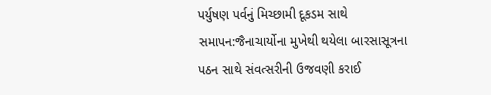પર્યુષણ પર્વનું મિચ્છામી દૂકડમ સાથે સમાપન:જૈનાચાર્યોના મુખેથી થયેલા બારસાસૂત્રના પઠન સાથે સંવત્સરીની ઉજવણી કરાઈ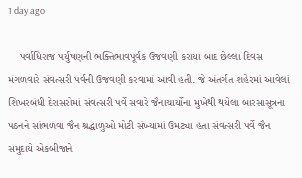1 day ago

    પર્વાધિરાજ પર્યુષણની ભક્તિભાવપૂર્વક ઉજવણી કરાયા બાદ છેલ્લા દિવસ મંગળવારે સંવત્સરી પર્વની ઉજવણી કરવામાં આવી હતી. જે અંતર્ગત શહેરમાં આવેલાં શિખરબંધી દેરાસરોમાં સંવત્સરી પર્વે સવારે જૈનાચાર્યોના મુખેથી થયેલા બારસાસૂત્રના પઠનને સાંભળવા જૈન શ્રદ્ધાળુઓ મોટી સંખ્યામાં ઉમટ્યા હતા સંવત્સરી પર્વે જૈન સમુદાયે એકબીજાને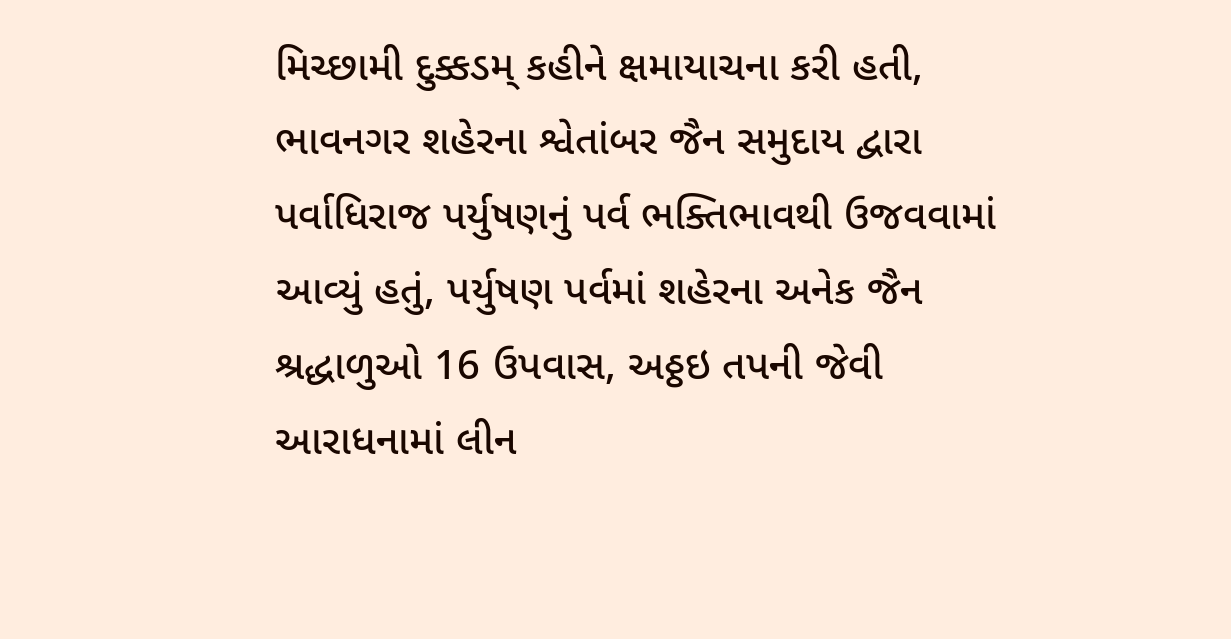મિચ્છામી દુક્કડમ્‌ કહીને ક્ષમાયાચના કરી હતી, ભાવનગર શહેરના શ્વેતાંબર જૈન સમુદાય દ્વારા પર્વાધિરાજ પર્યુષણનું પર્વ ભક્તિભાવથી ઉજવવામાં આવ્યું હતું, પર્યુષણ પર્વમાં શહેરના અનેક જૈન શ્રદ્ધાળુઓ 16 ઉપવાસ, અઠ્ઠઇ તપની જેવી આરાધનામાં લીન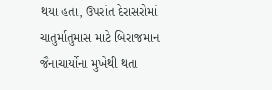થયા હતા, ઉપરાંત દેરાસરોમાં ચાતુર્માતુમાસ માટે બિરાજમાન જૈનાચાર્યોના મુખેથી થતા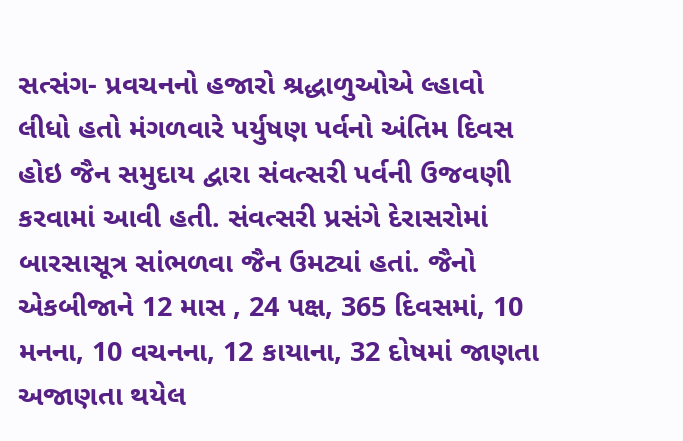સત્સંગ- પ્રવચનનો હજારો શ્રદ્ધાળુઓએ લ્હાવો લીધો હતો મંગળવારે પર્યુષણ પર્વનો અંતિમ દિવસ હોઇ જૈન સમુદાય દ્વારા સંવત્સરી પર્વની ઉજવણી કરવામાં આવી હતી. સંવત્સરી પ્રસંગે દેરાસરોમાં બારસાસૂત્ર સાંભળવા જૈન ઉમટ્યાં હતાં. જૈનો એકબીજાને 12 માસ , 24 પક્ષ, 365 દિવસમાં, 10 મનના, 10 વચનના, 12 કાયાના, 32 દોષમાં જાણતા અજાણતા થયેલ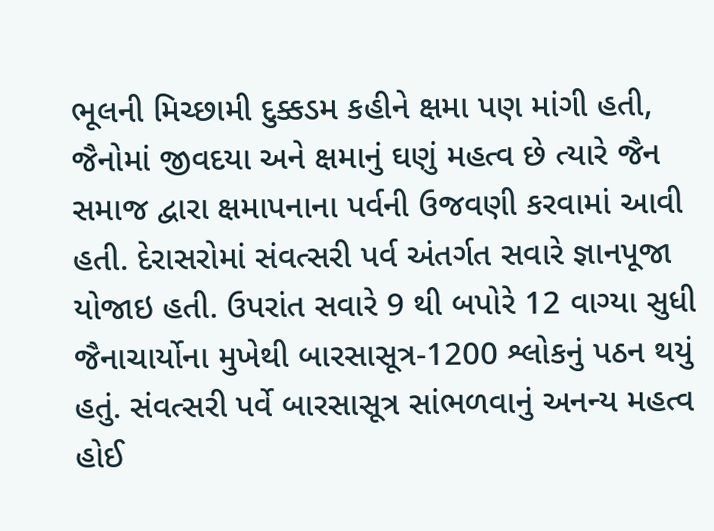ભૂલની મિચ્છામી દુક્કડમ કહીને ક્ષમા પણ માંગી હતી, જૈનોમાં જીવદયા અને ક્ષમાનું ઘણું મહત્વ છે ત્યારે જૈન સમાજ દ્વારા ક્ષમાપનાના પર્વની ઉજવણી કરવામાં આવી હતી. દેરાસરોમાં સંવત્સરી પર્વ અંતર્ગત સવારે જ્ઞાનપૂજા યોજાઇ હતી. ઉપરાંત સવારે 9 થી બપોરે 12 વાગ્યા સુધી જૈનાચાર્યોના મુખેથી બારસાસૂત્ર-1200 શ્લોકનું પઠન થયું હતું. સંવત્સરી પર્વે બારસાસૂત્ર સાંભળવાનું અનન્ય મહત્વ હોઈ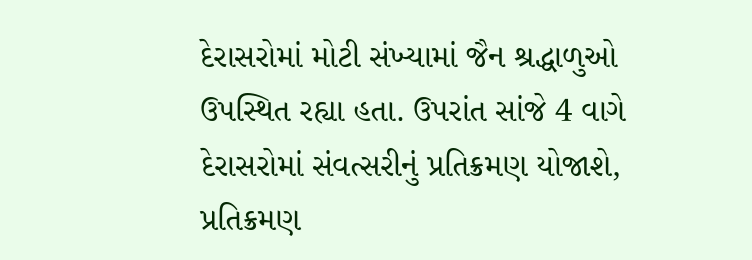દેરાસરોમાં મોટી સંખ્યામાં જૈન શ્રદ્ધાળુઓ ઉપસ્થિત રહ્યા હતા. ઉપરાંત સાંજે 4 વાગે દેરાસરોમાં સંવત્સરીનું પ્રતિક્રમણ યોજાશે, પ્રતિક્રમણ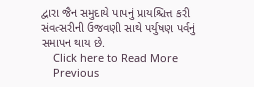દ્વારા જૈન સમુદાયે પાપનું પ્રાયશ્ચિત્ત કરી સંવત્સરીની ઉજવણી સાથે પર્યુષણ પર્વનું સમાપન થાય છે.
    Click here to Read More
    Previous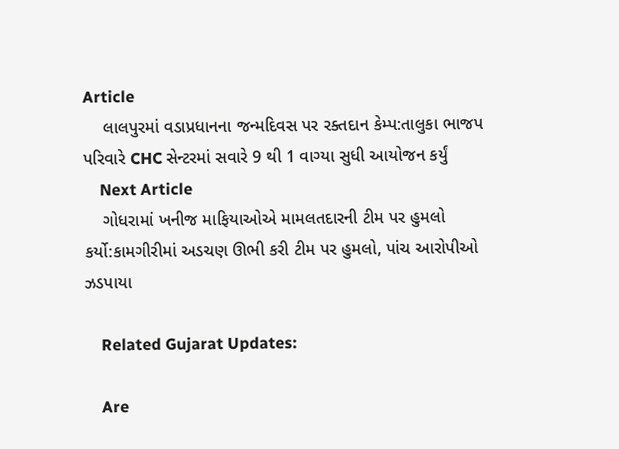Article
    લાલપુરમાં વડાપ્રધાનના જન્મદિવસ પર રક્તદાન કેમ્પ:તાલુકા ભાજપ પરિવારે CHC સેન્ટરમાં સવારે 9 થી 1 વાગ્યા સુધી આયોજન કર્યું
    Next Article
    ગોધરામાં ખનીજ માફિયાઓએ મામલતદારની ટીમ પર હુમલો કર્યો:કામગીરીમાં અડચણ ઊભી કરી ટીમ પર હુમલો, પાંચ આરોપીઓ ઝડપાયા

    Related Gujarat Updates:

    Are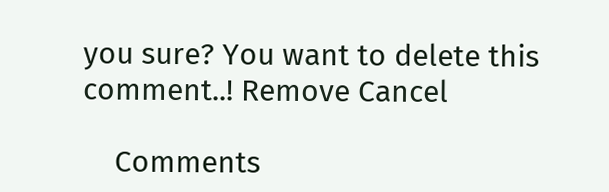you sure? You want to delete this comment..! Remove Cancel

    Comments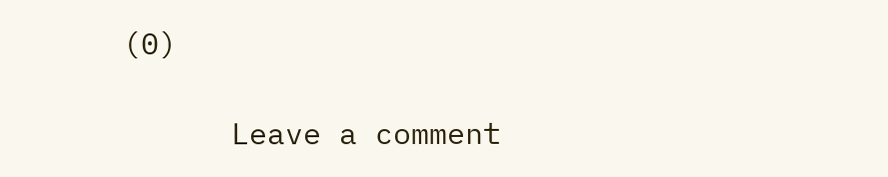(0)

      Leave a comment